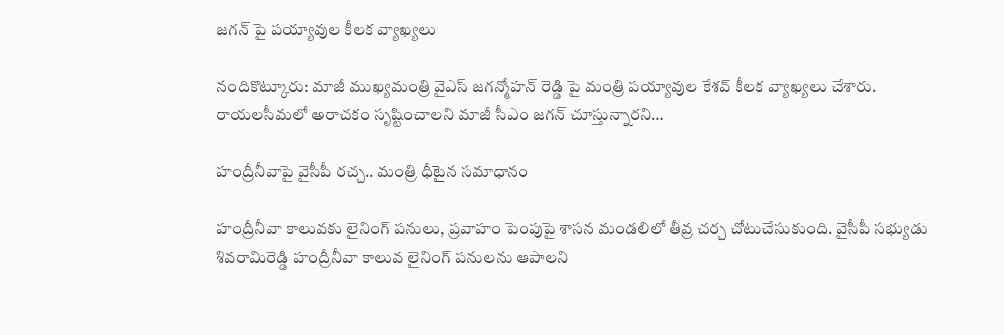జగన్ పై పయ్యావుల కీలక వ్యాఖ్యలు

నందికొట్కూరు: మాజీ ముఖ్యమంత్రి వైఎస్ జగన్మోహన్ రెడ్డి పై మంత్రి పయ్యావుల కేశవ్ కీలక వ్యాఖ్యలు చేశారు. రాయలసీమలో అరాచకం సృష్టించాలని మాజీ సీఎం జగన్ చూస్తున్నారని…

హంద్రీనీవాపై వైసీపీ రచ్చ.. మంత్రి ధీటైన సమాధానం

హంద్రీనీవా కాలువకు లైనింగ్ పనులు, ప్రవాహం పెంపుపై శాసన మండలిలో తీవ్ర చర్చ చోటుచేసుకుంది. వైసీపీ సభ్యుడు శివరామిరెడ్డి హంద్రీనీవా కాలువ లైనింగ్ పనులను ఆపాలని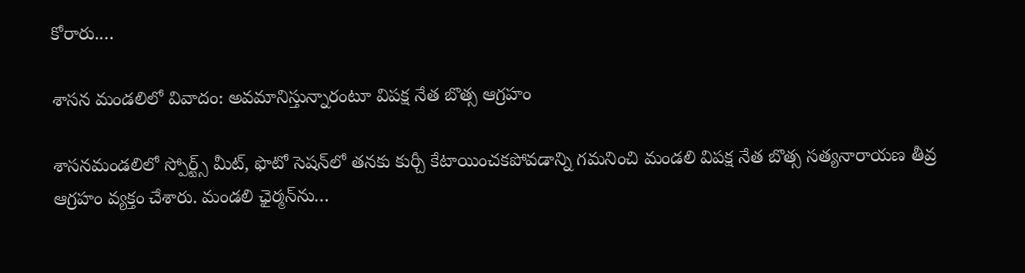కోరారు.…

శాసన మండలిలో వివాదం: అవమానిస్తున్నారంటూ విపక్ష నేత బొత్స ఆగ్రహం

శాసనమండలిలో స్పోర్ట్స్ మీట్, ఫొటో సెషన్‌లో తనకు కుర్చీ కేటాయించకపోవడాన్ని గమనించి మండలి విపక్ష నేత బొత్స సత్యనారాయణ తీవ్ర ఆగ్రహం వ్యక్తం చేశారు. మండలి ఛైర్మన్‌ను…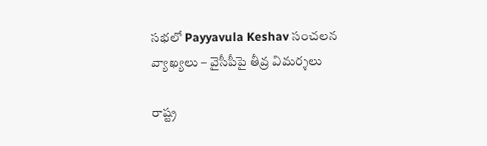సభలో Payyavula Keshav సంచలన వ్యాఖ్యలు – వైసీపీపై తీవ్ర విమర్శలు

రాష్ట్ర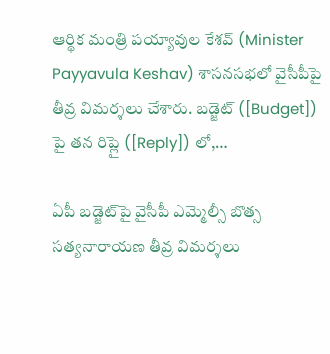ఆర్థిక మంత్రి పయ్యావుల కేశవ్ (Minister Payyavula Keshav) శాసనసభలో వైసీపీపై తీవ్ర విమర్శలు చేశారు. బడ్జెట్ ([Budget]) పై తన రిప్లై ([Reply]) లో,…

ఏపీ బడ్జెట్‌పై వైసీపీ ఎమ్మెల్సీ బొత్స సత్యనారాయణ తీవ్ర విమర్శలు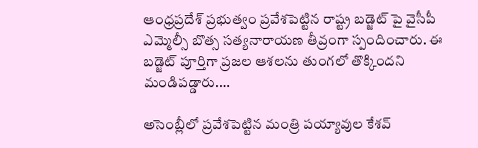ఆంధ్రప్రదేశ్ ప్రభుత్వం ప్రవేశపెట్టిన రాష్ట్ర బడ్జెట్ పై వైసీపీ ఎమ్మెల్సీ బొత్స సత్యనారాయణ తీవ్రంగా స్పందించారు. ఈ బడ్జెట్ పూర్తిగా ప్రజల ఆశలను తుంగలో తొక్కిందని మండిపడ్డారు.…

అసెంబ్లీలో ప్రవేశపెట్టిన మంత్రి పయ్యావుల కేశవ్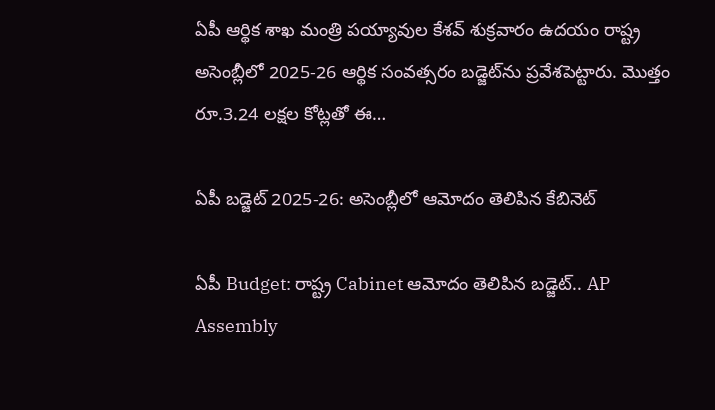ఏపీ ఆర్థిక శాఖ మంత్రి పయ్యావుల కేశవ్ శుక్రవారం ఉదయం రాష్ట్ర అసెంబ్లీలో 2025-26 ఆర్థిక సంవత్సరం బడ్జెట్‌ను ప్రవేశపెట్టారు. మొత్తం రూ.3.24 లక్షల కోట్లతో ఈ…

ఏపీ బడ్జెట్ 2025-26: అసెంబ్లీలో ఆమోదం తెలిపిన కేబినెట్

ఏపీ Budget: రాష్ట్ర Cabinet ఆమోదం తెలిపిన బడ్జెట్.. AP Assembly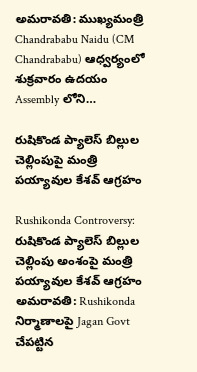అమరావతి: ముఖ్యమంత్రి Chandrababu Naidu (CM Chandrababu) ఆధ్వర్యంలో శుక్రవారం ఉదయం Assembly లోని…

రుషికొండ ప్యాలెస్ బిల్లుల చెల్లింపుపై మంత్రి పయ్యావుల కేశవ్ ఆగ్రహం

Rushikonda Controversy: రుషికొండ ప్యాలెస్ బిల్లుల చెల్లింపు అంశంపై మంత్రి పయ్యావుల కేశవ్ ఆగ్రహం అమరావతి: Rushikonda నిర్మాణాలపై Jagan Govt చేపట్టిన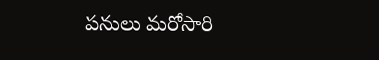పనులు మరోసారి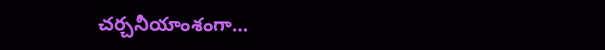చర్చనీయాంశంగా…